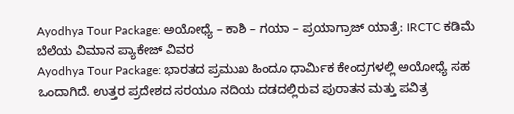Ayodhya Tour Package: ಅಯೋಧ್ಯೆ – ಕಾಶಿ – ಗಯಾ – ಪ್ರಯಾಗ್ರಾಜ್ ಯಾತ್ರೆ: IRCTC ಕಡಿಮೆ ಬೆಲೆಯ ವಿಮಾನ ಪ್ಯಾಕೇಜ್ ವಿವರ
Ayodhya Tour Package: ಭಾರತದ ಪ್ರಮುಖ ಹಿಂದೂ ಧಾರ್ಮಿಕ ಕೇಂದ್ರಗಳಲ್ಲಿ ಅಯೋಧ್ಯೆ ಸಹ ಒಂದಾಗಿದೆ. ಉತ್ತರ ಪ್ರದೇಶದ ಸರಯೂ ನದಿಯ ದಡದಲ್ಲಿರುವ ಪುರಾತನ ಮತ್ತು ಪವಿತ್ರ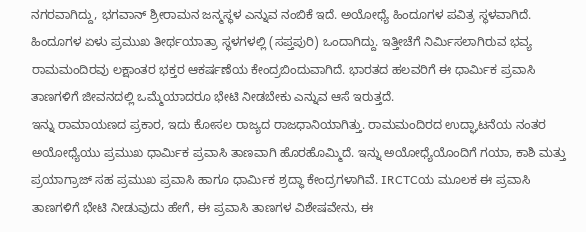ನಗರವಾಗಿದ್ದು, ಭಗವಾನ್ ಶ್ರೀರಾಮನ ಜನ್ಮಸ್ಥಳ ಎನ್ನುವ ನಂಬಿಕೆ ಇದೆ. ಅಯೋಧ್ಯೆ ಹಿಂದೂಗಳ ಪವಿತ್ರ ಸ್ಥಳವಾಗಿದೆ. ಹಿಂದೂಗಳ ಏಳು ಪ್ರಮುಖ ತೀರ್ಥಯಾತ್ರಾ ಸ್ಥಳಗಳಲ್ಲಿ (ಸಪ್ತಪುರಿ) ಒಂದಾಗಿದ್ದು. ಇತ್ತೀಚೆಗೆ ನಿರ್ಮಿಸಲಾಗಿರುವ ಭವ್ಯ ರಾಮಮಂದಿರವು ಲಕ್ಷಾಂತರ ಭಕ್ತರ ಆಕರ್ಷಣೆಯ ಕೇಂದ್ರಬಿಂದುವಾಗಿದೆ. ಭಾರತದ ಹಲವರಿಗೆ ಈ ಧಾರ್ಮಿಕ ಪ್ರವಾಸಿ ತಾಣಗಳಿಗೆ ಜೀವನದಲ್ಲಿ ಒಮ್ಮೆಯಾದರೂ ಭೇಟಿ ನೀಡಬೇಕು ಎನ್ನುವ ಆಸೆ ಇರುತ್ತದೆ.
ಇನ್ನು ರಾಮಾಯಣದ ಪ್ರಕಾರ, ಇದು ಕೋಸಲ ರಾಜ್ಯದ ರಾಜಧಾನಿಯಾಗಿತ್ತು. ರಾಮಮಂದಿರದ ಉದ್ಘಾಟನೆಯ ನಂತರ ಅಯೋಧ್ಯೆಯು ಪ್ರಮುಖ ಧಾರ್ಮಿಕ ಪ್ರವಾಸಿ ತಾಣವಾಗಿ ಹೊರಹೊಮ್ಮಿದೆ. ಇನ್ನು ಅಯೋಧ್ಯೆಯೊಂದಿಗೆ ಗಯಾ, ಕಾಶಿ ಮತ್ತು ಪ್ರಯಾಗ್ರಾಜ್ ಸಹ ಪ್ರಮುಖ ಪ್ರವಾಸಿ ಹಾಗೂ ಧಾರ್ಮಿಕ ಶ್ರದ್ಧಾ ಕೇಂದ್ರಗಳಾಗಿವೆ. IRCTCಯ ಮೂಲಕ ಈ ಪ್ರವಾಸಿ ತಾಣಗಳಿಗೆ ಭೇಟಿ ನೀಡುವುದು ಹೇಗೆ, ಈ ಪ್ರವಾಸಿ ತಾಣಗಳ ವಿಶೇಷವೇನು, ಈ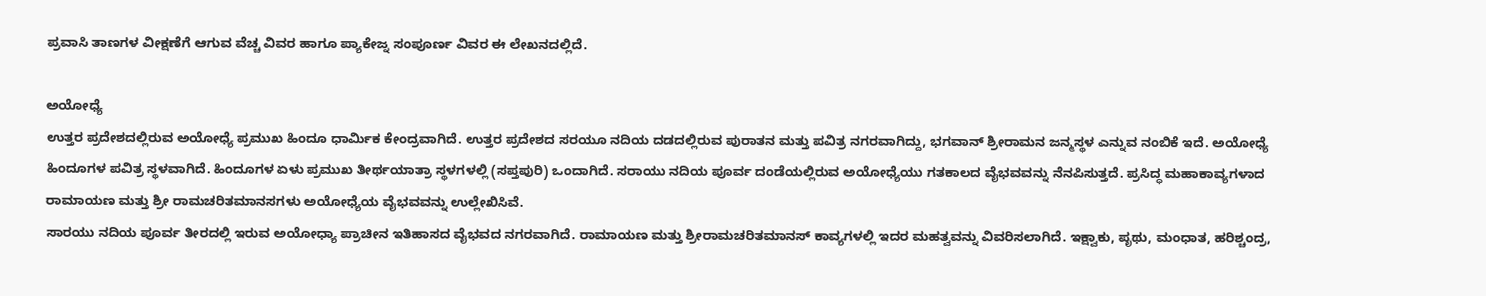ಪ್ರವಾಸಿ ತಾಣಗಳ ವೀಕ್ಷಣೆಗೆ ಆಗುವ ವೆಚ್ಚ ವಿವರ ಹಾಗೂ ಪ್ಯಾಕೇಜ್ನ ಸಂಪೂರ್ಣ ವಿವರ ಈ ಲೇಖನದಲ್ಲಿದೆ.

ಅಯೋಧ್ಯೆ
ಉತ್ತರ ಪ್ರದೇಶದಲ್ಲಿರುವ ಅಯೋಧ್ಯೆ ಪ್ರಮುಖ ಹಿಂದೂ ಧಾರ್ಮಿಕ ಕೇಂದ್ರವಾಗಿದೆ. ಉತ್ತರ ಪ್ರದೇಶದ ಸರಯೂ ನದಿಯ ದಡದಲ್ಲಿರುವ ಪುರಾತನ ಮತ್ತು ಪವಿತ್ರ ನಗರವಾಗಿದ್ದು, ಭಗವಾನ್ ಶ್ರೀರಾಮನ ಜನ್ಮಸ್ಥಳ ಎನ್ನುವ ನಂಬಿಕೆ ಇದೆ. ಅಯೋಧ್ಯೆ ಹಿಂದೂಗಳ ಪವಿತ್ರ ಸ್ಥಳವಾಗಿದೆ. ಹಿಂದೂಗಳ ಏಳು ಪ್ರಮುಖ ತೀರ್ಥಯಾತ್ರಾ ಸ್ಥಳಗಳಲ್ಲಿ (ಸಪ್ತಪುರಿ) ಒಂದಾಗಿದೆ. ಸರಾಯು ನದಿಯ ಪೂರ್ವ ದಂಡೆಯಲ್ಲಿರುವ ಅಯೋಧ್ಯೆಯು ಗತಕಾಲದ ವೈಭವವನ್ನು ನೆನಪಿಸುತ್ತದೆ. ಪ್ರಸಿದ್ಧ ಮಹಾಕಾವ್ಯಗಳಾದ ರಾಮಾಯಣ ಮತ್ತು ಶ್ರೀ ರಾಮಚರಿತಮಾನಸಗಳು ಅಯೋಧ್ಯೆಯ ವೈಭವವನ್ನು ಉಲ್ಲೇಖಿಸಿವೆ.
ಸಾರಯು ನದಿಯ ಪೂರ್ವ ತೀರದಲ್ಲಿ ಇರುವ ಅಯೋಧ್ಯಾ ಪ್ರಾಚೀನ ಇತಿಹಾಸದ ವೈಭವದ ನಗರವಾಗಿದೆ. ರಾಮಾಯಣ ಮತ್ತು ಶ್ರೀರಾಮಚರಿತಮಾನಸ್ ಕಾವ್ಯಗಳಲ್ಲಿ ಇದರ ಮಹತ್ವವನ್ನು ವಿವರಿಸಲಾಗಿದೆ. ಇಕ್ಷ್ವಾಕು, ಪೃಥು, ಮಂಧಾತ, ಹರಿಶ್ಚಂದ್ರ,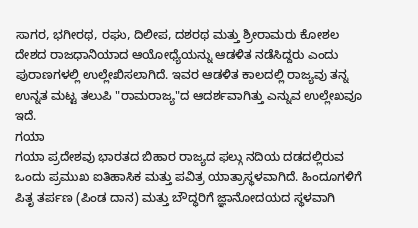ಸಾಗರ, ಭಗೀರಥ, ರಘು, ದಿಲೀಪ, ದಶರಥ ಮತ್ತು ಶ್ರೀರಾಮರು ಕೋಶಲ ದೇಶದ ರಾಜಧಾನಿಯಾದ ಆಯೋಧ್ಯೆಯನ್ನು ಆಡಳಿತ ನಡೆಸಿದ್ದರು ಎಂದು ಪುರಾಣಗಳಲ್ಲಿ ಉಲ್ಲೇಖಿಸಲಾಗಿದೆ. ಇವರ ಆಡಳಿತ ಕಾಲದಲ್ಲಿ ರಾಜ್ಯವು ತನ್ನ ಉನ್ನತ ಮಟ್ಟ ತಲುಪಿ "ರಾಮರಾಜ್ಯ"ದ ಆದರ್ಶವಾಗಿತ್ತು ಎನ್ನುವ ಉಲ್ಲೇಖವೂ ಇದೆ.
ಗಯಾ
ಗಯಾ ಪ್ರದೇಶವು ಭಾರತದ ಬಿಹಾರ ರಾಜ್ಯದ ಫಲ್ಗು ನದಿಯ ದಡದಲ್ಲಿರುವ ಒಂದು ಪ್ರಮುಖ ಐತಿಹಾಸಿಕ ಮತ್ತು ಪವಿತ್ರ ಯಾತ್ರಾಸ್ಥಳವಾಗಿದೆ. ಹಿಂದೂಗಳಿಗೆ ಪಿತೃ ತರ್ಪಣ (ಪಿಂಡ ದಾನ) ಮತ್ತು ಬೌದ್ಧರಿಗೆ ಜ್ಞಾನೋದಯದ ಸ್ಥಳವಾಗಿ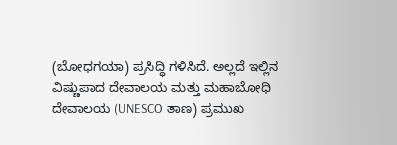(ಬೋಧಗಯಾ) ಪ್ರಸಿದ್ಧಿ ಗಳಿಸಿದೆ. ಅಲ್ಲದೆ ಇಲ್ಲಿನ ವಿಷ್ಣುಪಾದ ದೇವಾಲಯ ಮತ್ತು ಮಹಾಬೋಧಿ ದೇವಾಲಯ (UNESCO ತಾಣ) ಪ್ರಮುಖ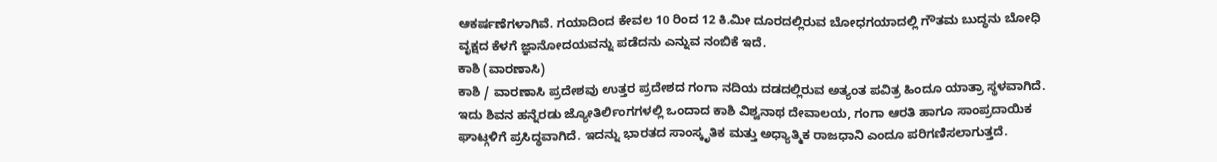ಆಕರ್ಷಣೆಗಳಾಗಿವೆ. ಗಯಾದಿಂದ ಕೇವಲ 10 ರಿಂದ 12 ಕಿ.ಮೀ ದೂರದಲ್ಲಿರುವ ಬೋಧಗಯಾದಲ್ಲಿ ಗೌತಮ ಬುದ್ಧನು ಬೋಧಿ ವೃಕ್ಷದ ಕೆಳಗೆ ಜ್ಞಾನೋದಯವನ್ನು ಪಡೆದನು ಎನ್ನುವ ನಂಬಿಕೆ ಇದೆ.
ಕಾಶಿ (ವಾರಣಾಸಿ)
ಕಾಶಿ / ವಾರಣಾಸಿ ಪ್ರದೇಶವು ಉತ್ತರ ಪ್ರದೇಶದ ಗಂಗಾ ನದಿಯ ದಡದಲ್ಲಿರುವ ಅತ್ಯಂತ ಪವಿತ್ರ ಹಿಂದೂ ಯಾತ್ರಾ ಸ್ಥಳವಾಗಿದೆ. ಇದು ಶಿವನ ಹನ್ನೆರಡು ಜ್ಯೋತಿರ್ಲಿಂಗಗಳಲ್ಲಿ ಒಂದಾದ ಕಾಶಿ ವಿಶ್ವನಾಥ ದೇವಾಲಯ, ಗಂಗಾ ಆರತಿ ಹಾಗೂ ಸಾಂಪ್ರದಾಯಿಕ ಘಾಟ್ಗಳಿಗೆ ಪ್ರಸಿದ್ಧವಾಗಿದೆ. ಇದನ್ನು ಭಾರತದ ಸಾಂಸ್ಕೃತಿಕ ಮತ್ತು ಅಧ್ಯಾತ್ಮಿಕ ರಾಜಧಾನಿ ಎಂದೂ ಪರಿಗಣಿಸಲಾಗುತ್ತದೆ.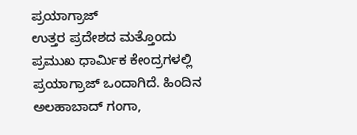ಪ್ರಯಾಗ್ರಾಜ್
ಉತ್ತರ ಪ್ರದೇಶದ ಮತ್ತೊಂದು ಪ್ರಮುಖ ಧಾರ್ಮಿಕ ಕೇಂದ್ರಗಳಲ್ಲಿ ಪ್ರಯಾಗ್ರಾಜ್ ಒಂದಾಗಿದೆ. ಹಿಂದಿನ ಅಲಹಾಬಾದ್ ಗಂಗಾ,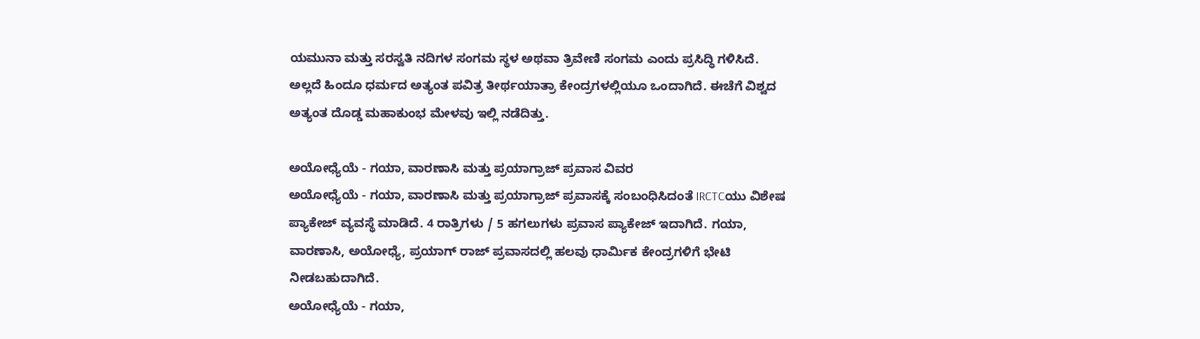ಯಮುನಾ ಮತ್ತು ಸರಸ್ವತಿ ನದಿಗಳ ಸಂಗಮ ಸ್ಥಳ ಅಥವಾ ತ್ರಿವೇಣಿ ಸಂಗಮ ಎಂದು ಪ್ರಸಿದ್ಧಿ ಗಳಿಸಿದೆ. ಅಲ್ಲದೆ ಹಿಂದೂ ಧರ್ಮದ ಅತ್ಯಂತ ಪವಿತ್ರ ತೀರ್ಥಯಾತ್ರಾ ಕೇಂದ್ರಗಳಲ್ಲಿಯೂ ಒಂದಾಗಿದೆ. ಈಚೆಗೆ ವಿಶ್ವದ ಅತ್ಯಂತ ದೊಡ್ಡ ಮಹಾಕುಂಭ ಮೇಳವು ಇಲ್ಲಿ ನಡೆದಿತ್ತು.

ಅಯೋಧ್ಯೆಯೆ - ಗಯಾ, ವಾರಣಾಸಿ ಮತ್ತು ಪ್ರಯಾಗ್ರಾಜ್ ಪ್ರವಾಸ ವಿವರ
ಅಯೋಧ್ಯೆಯೆ - ಗಯಾ, ವಾರಣಾಸಿ ಮತ್ತು ಪ್ರಯಾಗ್ರಾಜ್ ಪ್ರವಾಸಕ್ಕೆ ಸಂಬಂಧಿಸಿದಂತೆ IRCTCಯು ವಿಶೇಷ ಪ್ಯಾಕೇಜ್ ವ್ಯವಸ್ಥೆ ಮಾಡಿದೆ. 4 ರಾತ್ರಿಗಳು / 5 ಹಗಲುಗಳು ಪ್ರವಾಸ ಪ್ಯಾಕೇಜ್ ಇದಾಗಿದೆ. ಗಯಾ, ವಾರಣಾಸಿ, ಅಯೋಧ್ಯೆ, ಪ್ರಯಾಗ್ ರಾಜ್ ಪ್ರವಾಸದಲ್ಲಿ ಹಲವು ಧಾರ್ಮಿಕ ಕೇಂದ್ರಗಳಿಗೆ ಭೇಟಿ ನೀಡಬಹುದಾಗಿದೆ.
ಅಯೋಧ್ಯೆಯೆ - ಗಯಾ,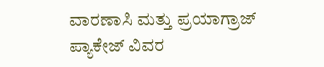ವಾರಣಾಸಿ ಮತ್ತು ಪ್ರಯಾಗ್ರಾಜ್ ಪ್ಯಾಕೇಜ್ ವಿವರ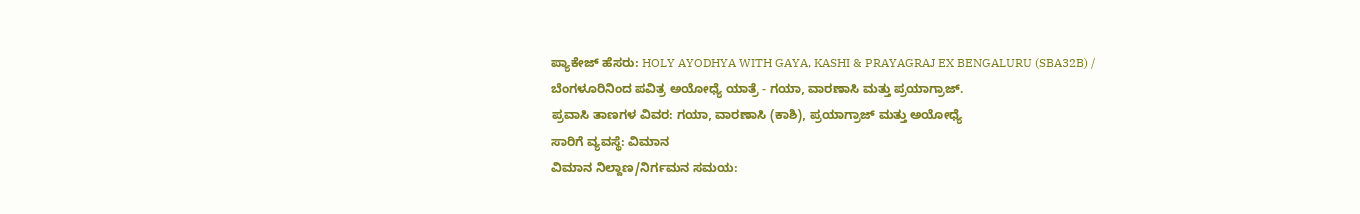ಪ್ಯಾಕೇಜ್ ಹೆಸರು: HOLY AYODHYA WITH GAYA, KASHI & PRAYAGRAJ EX BENGALURU (SBA32B) / ಬೆಂಗಳೂರಿನಿಂದ ಪವಿತ್ರ ಅಯೋಧ್ಯೆ ಯಾತ್ರೆ - ಗಯಾ, ವಾರಣಾಸಿ ಮತ್ತು ಪ್ರಯಾಗ್ರಾಜ್.
ಪ್ರವಾಸಿ ತಾಣಗಳ ವಿವರ: ಗಯಾ, ವಾರಣಾಸಿ (ಕಾಶಿ), ಪ್ರಯಾಗ್ರಾಜ್ ಮತ್ತು ಅಯೋಧ್ಯೆ
ಸಾರಿಗೆ ವ್ಯವಸ್ಥೆ: ವಿಮಾನ
ವಿಮಾನ ನಿಲ್ದಾಣ/ನಿರ್ಗಮನ ಸಮಯ: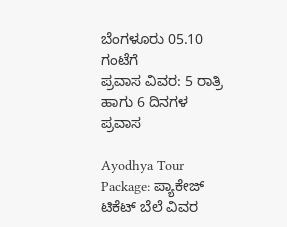ಬೆಂಗಳೂರು 05.10 ಗಂಟೆಗೆ
ಪ್ರವಾಸ ವಿವರ: 5 ರಾತ್ರಿ ಹಾಗು 6 ದಿನಗಳ ಪ್ರವಾಸ

Ayodhya Tour Package: ಪ್ಯಾಕೇಜ್ ಟಿಕೆಟ್ ಬೆಲೆ ವಿವರ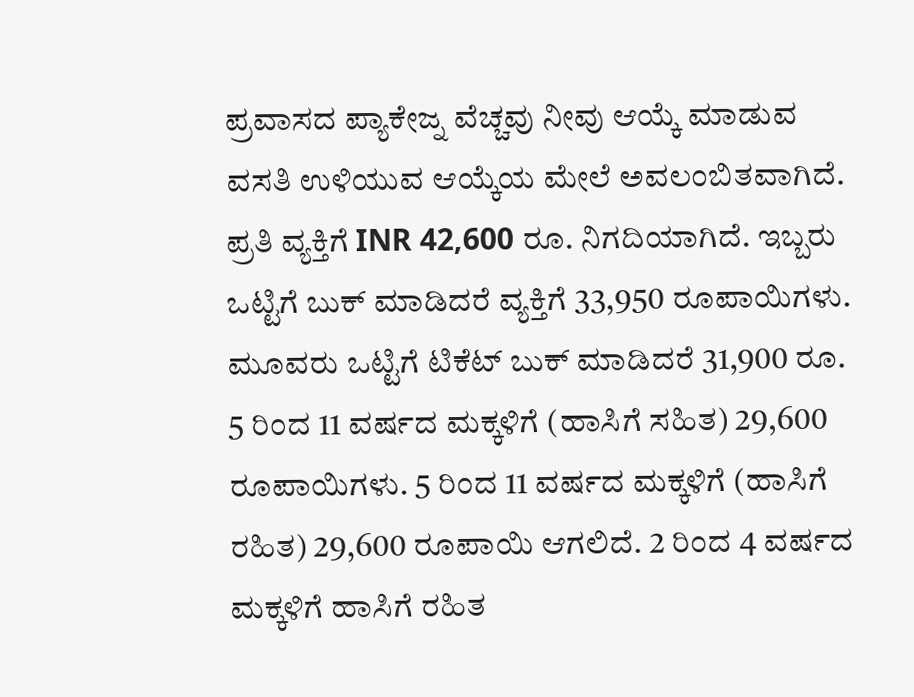ಪ್ರವಾಸದ ಪ್ಯಾಕೇಜ್ನ ವೆಚ್ಚವು ನೀವು ಆಯ್ಕೆ ಮಾಡುವ ವಸತಿ ಉಳಿಯುವ ಆಯ್ಕೆಯ ಮೇಲೆ ಅವಲಂಬಿತವಾಗಿದೆ. ಪ್ರತಿ ವ್ಯಕ್ತಿಗೆ INR 42,600 ರೂ. ನಿಗದಿಯಾಗಿದೆ. ಇಬ್ಬರು ಒಟ್ಟಿಗೆ ಬುಕ್ ಮಾಡಿದರೆ ವ್ಯಕ್ತಿಗೆ 33,950 ರೂಪಾಯಿಗಳು. ಮೂವರು ಒಟ್ಟಿಗೆ ಟಿಕೆಟ್ ಬುಕ್ ಮಾಡಿದರೆ 31,900 ರೂ. 5 ರಿಂದ 11 ವರ್ಷದ ಮಕ್ಕಳಿಗೆ (ಹಾಸಿಗೆ ಸಹಿತ) 29,600 ರೂಪಾಯಿಗಳು. 5 ರಿಂದ 11 ವರ್ಷದ ಮಕ್ಕಳಿಗೆ (ಹಾಸಿಗೆ ರಹಿತ) 29,600 ರೂಪಾಯಿ ಆಗಲಿದೆ. 2 ರಿಂದ 4 ವರ್ಷದ ಮಕ್ಕಳಿಗೆ ಹಾಸಿಗೆ ರಹಿತ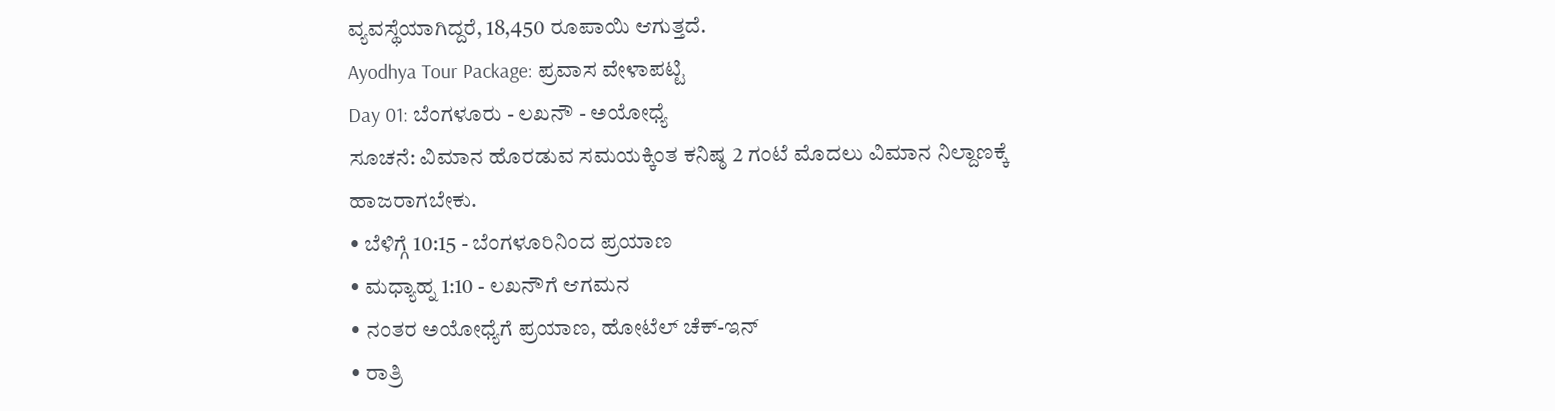ವ್ಯವಸ್ಥೆಯಾಗಿದ್ದರೆ, 18,450 ರೂಪಾಯಿ ಆಗುತ್ತದೆ.
Ayodhya Tour Package: ಪ್ರವಾಸ ವೇಳಾಪಟ್ಟಿ
Day 01: ಬೆಂಗಳೂರು - ಲಖನೌ - ಅಯೋಧ್ಯೆ
ಸೂಚನೆ: ವಿಮಾನ ಹೊರಡುವ ಸಮಯಕ್ಕಿಂತ ಕನಿಷ್ಠ 2 ಗಂಟೆ ಮೊದಲು ವಿಮಾನ ನಿಲ್ದಾಣಕ್ಕೆ ಹಾಜರಾಗಬೇಕು.
• ಬೆಳಿಗ್ಗೆ 10:15 - ಬೆಂಗಳೂರಿನಿಂದ ಪ್ರಯಾಣ
• ಮಧ್ಯಾಹ್ನ 1:10 - ಲಖನೌಗೆ ಆಗಮನ
• ನಂತರ ಅಯೋಧ್ಯೆಗೆ ಪ್ರಯಾಣ, ಹೋಟೆಲ್ ಚೆಕ್-ಇನ್
• ರಾತ್ರಿ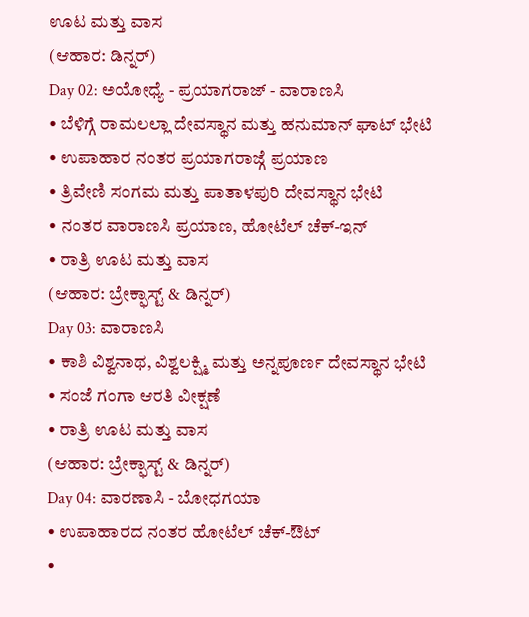ಊಟ ಮತ್ತು ವಾಸ
(ಆಹಾರ: ಡಿನ್ನರ್)
Day 02: ಅಯೋಧ್ಯೆ - ಪ್ರಯಾಗರಾಜ್ - ವಾರಾಣಸಿ
• ಬೆಳಿಗ್ಗೆ ರಾಮಲಲ್ಲಾ ದೇವಸ್ಥಾನ ಮತ್ತು ಹನುಮಾನ್ ಘಾಟ್ ಭೇಟಿ
• ಉಪಾಹಾರ ನಂತರ ಪ್ರಯಾಗರಾಜ್ಗೆ ಪ್ರಯಾಣ
• ತ್ರಿವೇಣಿ ಸಂಗಮ ಮತ್ತು ಪಾತಾಳಪುರಿ ದೇವಸ್ಥಾನ ಭೇಟಿ
• ನಂತರ ವಾರಾಣಸಿ ಪ್ರಯಾಣ, ಹೋಟೆಲ್ ಚೆಕ್-ಇನ್
• ರಾತ್ರಿ ಊಟ ಮತ್ತು ವಾಸ
(ಆಹಾರ: ಬ್ರೇಕ್ಫಾಸ್ಟ್ & ಡಿನ್ನರ್)
Day 03: ವಾರಾಣಸಿ
• ಕಾಶಿ ವಿಶ್ವನಾಥ, ವಿಶ್ವಲಕ್ಷ್ಮಿ ಮತ್ತು ಅನ್ನಪೂರ್ಣ ದೇವಸ್ಥಾನ ಭೇಟಿ
• ಸಂಜೆ ಗಂಗಾ ಆರತಿ ವೀಕ್ಷಣೆ
• ರಾತ್ರಿ ಊಟ ಮತ್ತು ವಾಸ
(ಆಹಾರ: ಬ್ರೇಕ್ಫಾಸ್ಟ್ & ಡಿನ್ನರ್)
Day 04: ವಾರಣಾಸಿ - ಬೋಧಗಯಾ
• ಉಪಾಹಾರದ ನಂತರ ಹೋಟೆಲ್ ಚೆಕ್-ಔಟ್
•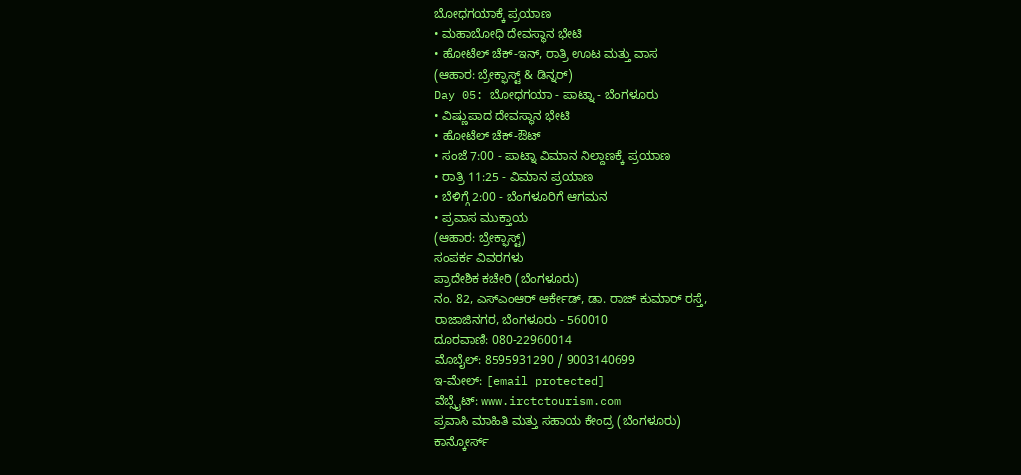ಬೋಧಗಯಾಕ್ಕೆ ಪ್ರಯಾಣ
• ಮಹಾಬೋಧಿ ದೇವಸ್ಥಾನ ಭೇಟಿ
• ಹೋಟೆಲ್ ಚೆಕ್-ಇನ್, ರಾತ್ರಿ ಊಟ ಮತ್ತು ವಾಸ
(ಆಹಾರ: ಬ್ರೇಕ್ಫಾಸ್ಟ್ & ಡಿನ್ನರ್)
Day 05: ಬೋಧಗಯಾ - ಪಾಟ್ನಾ - ಬೆಂಗಳೂರು
• ವಿಷ್ಣುಪಾದ ದೇವಸ್ಥಾನ ಭೇಟಿ
• ಹೋಟೆಲ್ ಚೆಕ್-ಔಟ್
• ಸಂಜೆ 7:00 - ಪಾಟ್ನಾ ವಿಮಾನ ನಿಲ್ದಾಣಕ್ಕೆ ಪ್ರಯಾಣ
• ರಾತ್ರಿ 11:25 - ವಿಮಾನ ಪ್ರಯಾಣ
• ಬೆಳಿಗ್ಗೆ 2:00 - ಬೆಂಗಳೂರಿಗೆ ಆಗಮನ
• ಪ್ರವಾಸ ಮುಕ್ತಾಯ
(ಆಹಾರ: ಬ್ರೇಕ್ಫಾಸ್ಟ್)
ಸಂಪರ್ಕ ವಿವರಗಳು
ಪ್ರಾದೇಶಿಕ ಕಚೇರಿ (ಬೆಂಗಳೂರು)
ನಂ. 82, ಎಸ್ಎಂಆರ್ ಆರ್ಕೇಡ್, ಡಾ. ರಾಜ್ ಕುಮಾರ್ ರಸ್ತೆ,
ರಾಜಾಜಿನಗರ, ಬೆಂಗಳೂರು - 560010
ದೂರವಾಣಿ: 080-22960014
ಮೊಬೈಲ್: 8595931290 / 9003140699
ಇ-ಮೇಲ್: [email protected]
ವೆಬ್ಸೈಟ್: www.irctctourism.com
ಪ್ರವಾಸಿ ಮಾಹಿತಿ ಮತ್ತು ಸಹಾಯ ಕೇಂದ್ರ (ಬೆಂಗಳೂರು)
ಕಾನ್ಕೋರ್ಸ್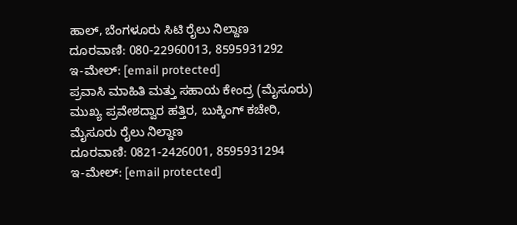ಹಾಲ್, ಬೆಂಗಳೂರು ಸಿಟಿ ರೈಲು ನಿಲ್ದಾಣ
ದೂರವಾಣಿ: 080-22960013, 8595931292
ಇ-ಮೇಲ್: [email protected]
ಪ್ರವಾಸಿ ಮಾಹಿತಿ ಮತ್ತು ಸಹಾಯ ಕೇಂದ್ರ (ಮೈಸೂರು)
ಮುಖ್ಯ ಪ್ರವೇಶದ್ವಾರ ಹತ್ತಿರ, ಬುಕ್ಕಿಂಗ್ ಕಚೇರಿ,
ಮೈಸೂರು ರೈಲು ನಿಲ್ದಾಣ
ದೂರವಾಣಿ: 0821-2426001, 8595931294
ಇ-ಮೇಲ್: [email protected]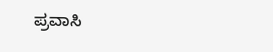ಪ್ರವಾಸಿ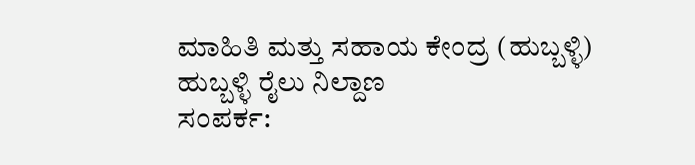ಮಾಹಿತಿ ಮತ್ತು ಸಹಾಯ ಕೇಂದ್ರ (ಹುಬ್ಬಳ್ಳಿ)
ಹುಬ್ಬಳ್ಳಿ ರೈಲು ನಿಲ್ದಾಣ
ಸಂಪರ್ಕ: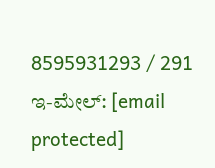8595931293 / 291
ಇ-ಮೇಲ್: [email protected]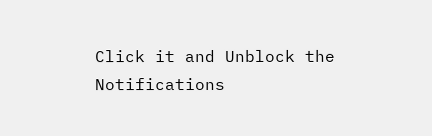Click it and Unblock the Notifications